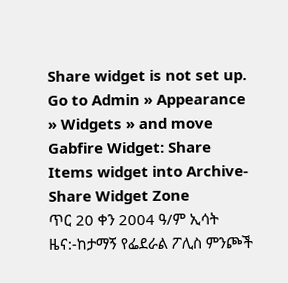Share widget is not set up. Go to Admin » Appearance » Widgets » and move Gabfire Widget: Share Items widget into Archive-Share Widget Zone
ጥር 20 ቀን 2004 ዓ/ም ኢሳት ዜና:-ከታማኝ የፌደራል ፖሊስ ምንጮች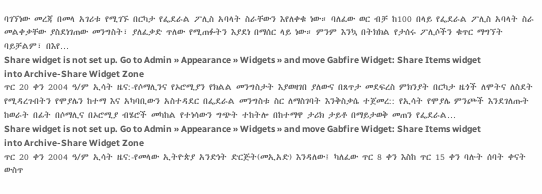ባገኘነው መረጃ በመላ አገሪቱ የሚገኙ በርካታ የፌደራል ፖሊስ አባላት ስራቸውን እየለቀቁ ነው። ባለፈው ወር ብቻ ከ100 በላይ የፌደራል ፖሊስ አባላት ስራ መልቀቃቸው ያስደነገጠው መንግስት፣ ያለፈቃድ ጥለው የሚጠፉትን እያደነ በማሰር ላይ ነው። ምንም እንኳ በትክክል የታሰሩ ፖሊሶችን ቁጥር ማግኘት ባይቻልም፣ በእየ…
Share widget is not set up. Go to Admin » Appearance » Widgets » and move Gabfire Widget: Share Items widget into Archive-Share Widget Zone
ጥር 20 ቀን 2004 ዓ/ም ኢሳት ዜና:-የሶማሊንና የኦሮሚያን የክልል መንግስታት እያወዛገበ ያለውና በጸጥታ መደፍረስ ምክንያት በርካታ ዜጎች ለሞትና ለስደት የሚዳረጉበትን የሞያሌን ከተማ እና አካባቢውን አስተዳደር በፌደራል መንግስቱ ስር ለማስገባት እንቅስቃሴ ተጀመረ:: የኢሳት የሞያሌ ምንጮች እንደገለጡት ከወራት በፊት በሶማሊና በኦሮሚያ ብሄሮች መካከል የተነሳውን ግጭት ተከትሎ በከተማዋ ታሪክ ታይቶ በማይታወቅ መጠን የፌደራል…
Share widget is not set up. Go to Admin » Appearance » Widgets » and move Gabfire Widget: Share Items widget into Archive-Share Widget Zone
ጥር 20 ቀን 2004 ዓ/ም ኢሳት ዜና:-የመላው ኢትዮጵያ አንድነት ድርጅት(መኢአድ) እንዳለው፤ ካለፈው ጥር 8 ቀን እስከ ጥር 15 ቀን ባሉት ሰባት ቀናት ውስጥ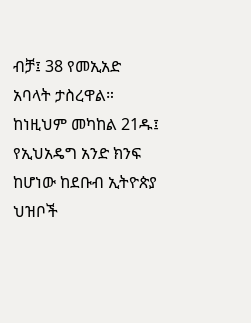ብቻ፤ 38 የመኢአድ አባላት ታስረዋል። ከነዚህም መካከል 21ዱ፤ የኢህአዴግ አንድ ክንፍ ከሆነው ከደቡብ ኢትዮጵያ ህዝቦች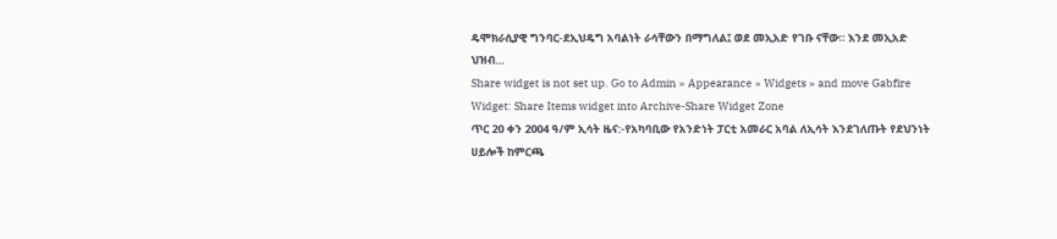ዴሞክራሲያዊ ግንባር-ደኢህዴግ አባልነት ራሳቸውን በማግለል፤ ወደ መኢአድ የገቡ ናቸው። እንደ መኢአድ ህዝብ…
Share widget is not set up. Go to Admin » Appearance » Widgets » and move Gabfire Widget: Share Items widget into Archive-Share Widget Zone
ጥር 20 ቀን 2004 ዓ/ም ኢሳት ዜና:-የአካባቢው የአንድነት ፓርቲ አመራር አባል ለኢሳት እንደገለጡት የደህንነት ሀይሎች ከምርጫ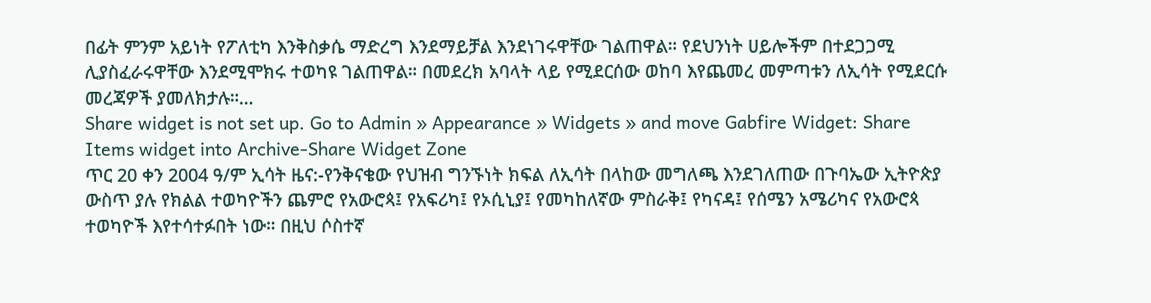በፊት ምንም አይነት የፖለቲካ እንቅስቃሴ ማድረግ እንደማይቻል እንደነገሩዋቸው ገልጠዋል። የደህንነት ሀይሎችም በተደጋጋሚ ሊያስፈራሩዋቸው እንደሚሞክሩ ተወካዩ ገልጠዋል። በመደረክ አባላት ላይ የሚደርሰው ወከባ እየጨመረ መምጣቱን ለኢሳት የሚደርሱ መረጃዎች ያመለክታሉ።…
Share widget is not set up. Go to Admin » Appearance » Widgets » and move Gabfire Widget: Share Items widget into Archive-Share Widget Zone
ጥር 20 ቀን 2004 ዓ/ም ኢሳት ዜና:-የንቅናቄው የህዝብ ግንኙነት ክፍል ለኢሳት በላከው መግለጫ እንደገለጠው በጉባኤው ኢትዮጵያ ውስጥ ያሉ የክልል ተወካዮችን ጨምሮ የአውሮጳ፤ የአፍሪካ፤ የኦሲኒያ፤ የመካከለኛው ምስራቅ፤ የካናዳ፤ የሰሜን አሜሪካና የአውሮጳ ተወካዮች እየተሳተፉበት ነው። በዚህ ሶስተኛ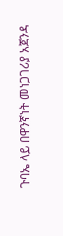ጉባኤ ላይ በዋንኛነት መነጋገሪያ አጀንዳ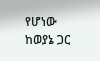የሆነው ከወያኔ ጋር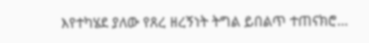እየተካሄደ ያለው የጸረ ዘረኝነት ትግል ይበልጥ ተጠናክሮ…